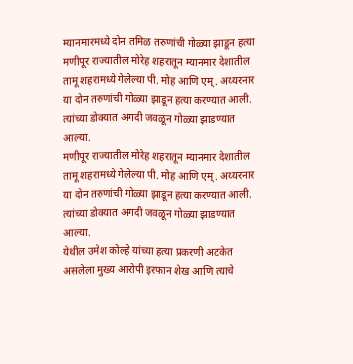म्यानमारमध्ये दोन तमिळ तरुणांची गोळ्या झाडून हत्या
मणीपूर राज्यातील मोरेह शहरातून म्यानमार देशातील तामू शहरामध्ये गेलेल्या पी. मोह आणि एम्. अय्यरनार या दोन तरुणांची गोळ्या झाडून हत्या करण्यात आली. त्यांच्या डोक्यात अगदी जवळून गोळ्या झाडण्यात आल्या.
मणीपूर राज्यातील मोरेह शहरातून म्यानमार देशातील तामू शहरामध्ये गेलेल्या पी. मोह आणि एम्. अय्यरनार या दोन तरुणांची गोळ्या झाडून हत्या करण्यात आली. त्यांच्या डोक्यात अगदी जवळून गोळ्या झाडण्यात आल्या.
येथील उमेश कोल्हे यांच्या हत्या प्रकरणी अटकेत असलेला मुख्य आरोपी इरफान शेख आणि त्याचे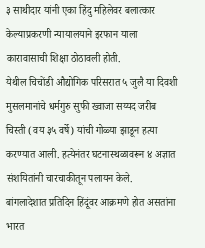३ साथीदार यांनी एका हिंदु महिलेवर बलात्कार केल्याप्रकरणी न्यायालयाने इरफान याला कारावासाची शिक्षा ठोठावली होती.
येथील चिचोंडी औद्योगिक परिसरात ५ जुलै या दिवशी मुसलमानांचे धर्मगुरु सुफी ख्वाजा सय्यद जरीब चिस्ती (वय ३५ वर्षे) यांची गोळ्या झाडून हत्या करण्यात आली. हत्येनंतर घटनास्थळावरून ४ अज्ञात संशयितांनी चारचाकीतून पलायन केले.
बांगलादेशात प्रतिदिन हिंदूंवर आक्रमणे होत असतांना भारत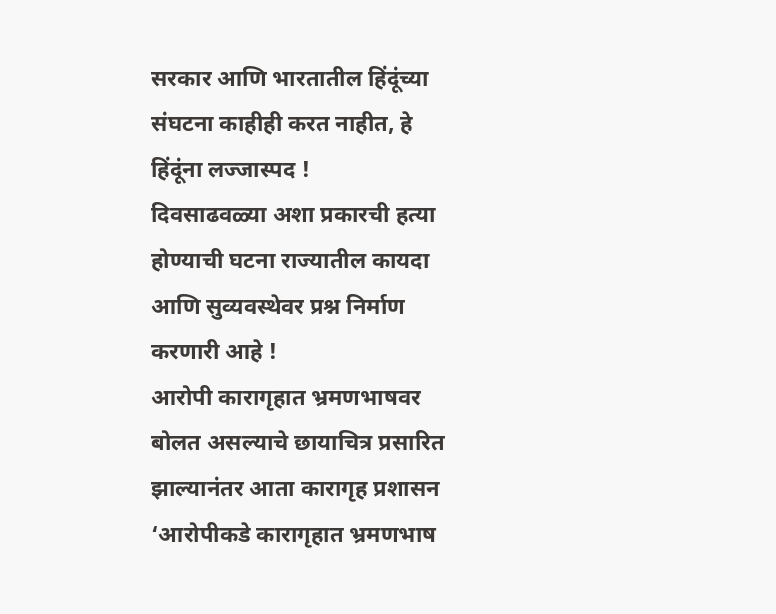सरकार आणि भारतातील हिंदूंच्या संघटना काहीही करत नाहीत, हे हिंदूंना लज्जास्पद !
दिवसाढवळ्या अशा प्रकारची हत्या होण्याची घटना राज्यातील कायदा आणि सुव्यवस्थेवर प्रश्न निर्माण करणारी आहे !
आरोपी कारागृहात भ्रमणभाषवर बोलत असल्याचे छायाचित्र प्रसारित झाल्यानंतर आता कारागृह प्रशासन ‘आरोपीकडे कारागृहात भ्रमणभाष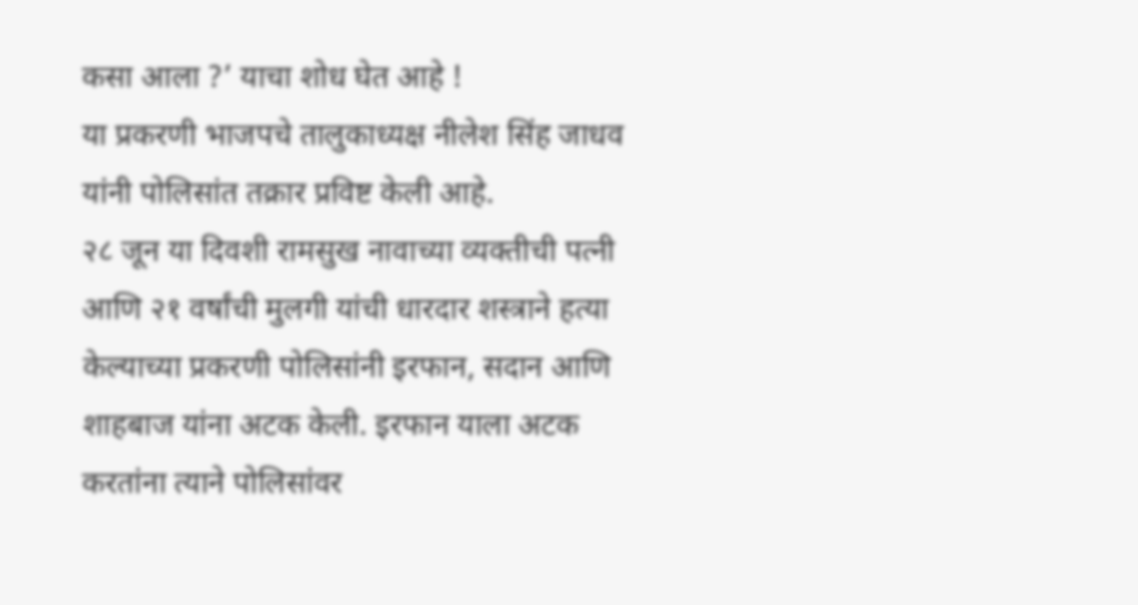कसा आला ?’ याचा शोध घेत आहे !
या प्रकरणी भाजपचे तालुकाध्यक्ष नीलेश सिंह जाधव यांनी पोलिसांत तक्रार प्रविष्ट केली आहे.
२८ जून या दिवशी रामसुख नावाच्या व्यक्तीची पत्नी आणि २१ वर्षांची मुलगी यांची धारदार शस्त्राने हत्या केल्याच्या प्रकरणी पोलिसांनी इरफान, सदान आणि शाहबाज यांना अटक केली. इरफान याला अटक करतांना त्याने पोलिसांवर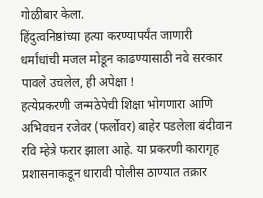गोळीबार केला.
हिंदुत्वनिष्ठांच्या हत्या करण्यापर्यंत जाणारी धर्मांधांची मजल मोडून काढण्यासाठी नवे सरकार पावले उचलेल, ही अपेक्षा !
हत्येप्रकरणी जन्मठेपेची शिक्षा भोगणारा आणि अभिवचन रजेवर (फर्लोवर) बाहेर पडलेला बंदीवान रवि म्हेत्रे फरार झाला आहे. या प्रकरणी कारागृह प्रशासनाकडून धारावी पोलीस ठाण्यात तक्रार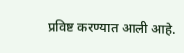प्रविष्ट करण्यात आली आहे.